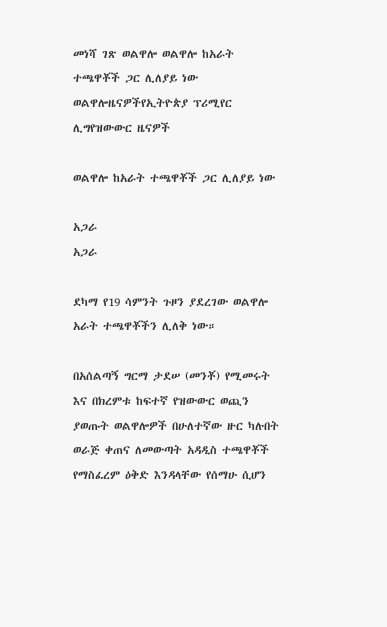መነሻ ገጽ ወልዋሎ ወልዋሎ ከአራት ተጫዋቾች ጋር ሊለያይ ነው
ወልዋሎዜናዎችየኢትዮጵያ ፕሪሚየር ሊግየዝውውር ዜናዎች

ወልዋሎ ከአራት ተጫዋቾች ጋር ሊለያይ ነው

አጋራ
አጋራ

ደካማ የ19 ሳምንት ጉዞን ያደረገው ወልዋሎ አራት ተጫዋቾችን ሊለቅ ነው።

በአሰልጣኝ ግርማ ታደሠ (መንቾ) የሚመሩት እና በክረምቱ ከፍተኛ የዝውውር ወጪን ያወጡት ወልዋሎዎች በሁለተኛው ዙር ካሉበት ወራጅ ቀጠና ለመውጣት አዳዲስ ተጫዋቾች የማስፈረም ዕቅድ እንዳላቸው የሰማሁ ሲሆን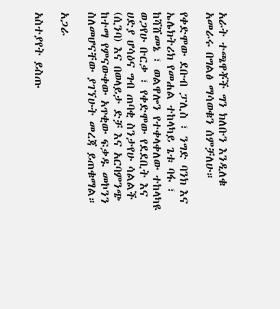አራት ተጫዋቾች ግን ክለቡን እንዲለቁ አመራሩ በግልፅ ማሳወቁን ሰምቻለሁ።

የቀድሞው ደቡብ ፓሊስ ፣ ንግድ ባንክ እና ኤሌክትሪክ የመሐል ተከላካይ ጌቱ ባፋ ፣ ከሻሸመኔ ፣ ወልዋሎን የተቀላቀለው ተከላካዩ ወጋየሁ ቡርቃ ፣ የቀድሞው የደደቢት እና ሀድያ ሆሳዕና ግብ ጠባቂ ስንታየሁ ሳልልች (ሲንባ) እና በወላይታ ድቻ እና አርባምንጭ ከተማ የምናውቀው አጥቂው ፍቃዱ መኮንን ስለመሆናቸው ያገኘሁት መረጃ ይጠቁማል።

አጋራ

አስተያየት ይስጡ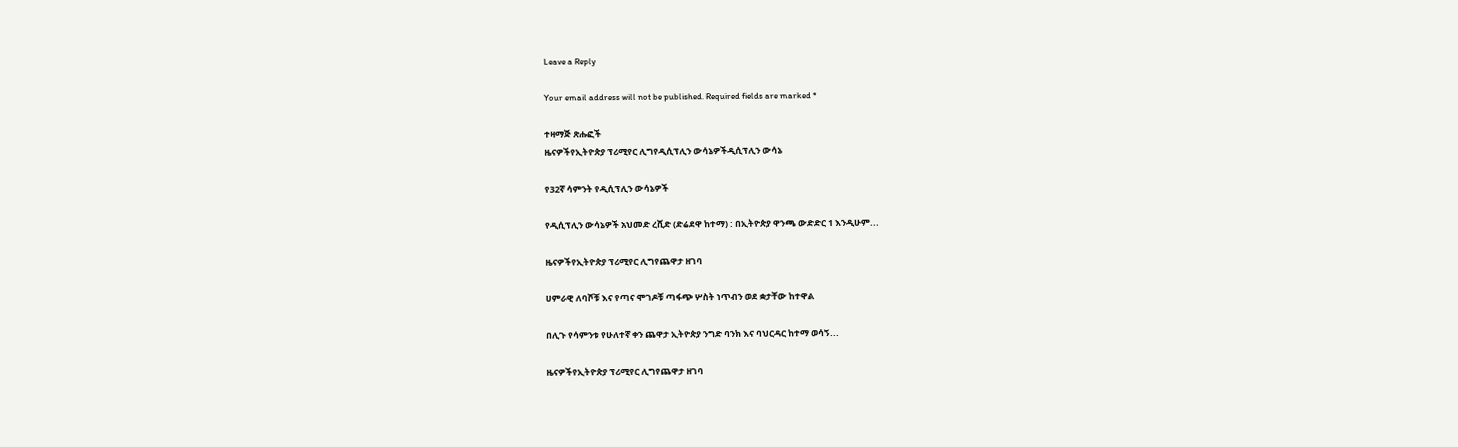Leave a Reply

Your email address will not be published. Required fields are marked *

ተዛማጅ ጽሑፎች
ዜናዎችየኢትዮጵያ ፕሪሚየር ሊግየዲሲፕሊን ውሳኔዎችዲሲፕሊን ውሳኔ

የ32ኛ ሳምንት የዲሲፕሊን ውሳኔዎች

የዲሲፕሊን ውሳኔዎች አህመድ ረሺድ (ድሬደዋ ከተማ) : በኢትዮጵያ ዋንጫ ውድድር 1 እንዲሁም...

ዜናዎችየኢትዮጵያ ፕሪሚየር ሊግየጨዋታ ዘገባ

ሀምራዊ ለባሾቹ እና የጣና ሞገዶቹ ጣፋጭ ሦስት ነጥብን ወደ ቋታቸው ከተዋል

በሊጉ የሳምንቱ የሁለተኛ ቀን ጨዋታ ኢትዮጵያ ንግድ ባንክ እና ባህርዳር ከተማ ወሳኝ...

ዜናዎችየኢትዮጵያ ፕሪሚየር ሊግየጨዋታ ዘገባ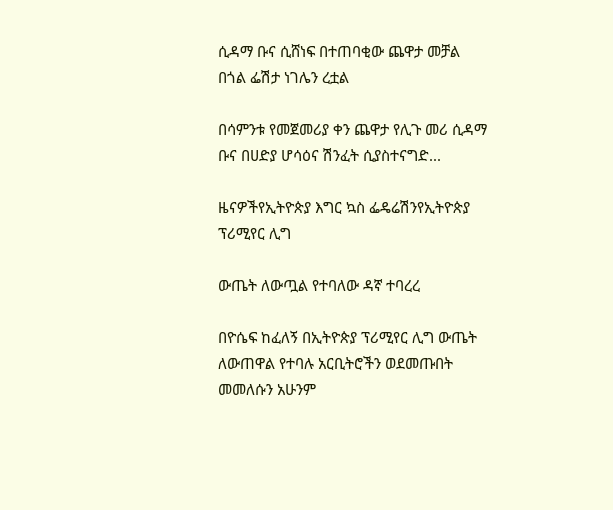ሲዳማ ቡና ሲሸነፍ በተጠባቂው ጨዋታ መቻል በጎል ፌሽታ ነገሌን ረቷል

በሳምንቱ የመጀመሪያ ቀን ጨዋታ የሊጉ መሪ ሲዳማ ቡና በሀድያ ሆሳዕና ሽንፈት ሲያስተናግድ...

ዜናዎችየኢትዮጵያ እግር ኳስ ፌዴሬሽንየኢትዮጵያ ፕሪሚየር ሊግ

ውጤት ለውጧል የተባለው ዳኛ ተባረረ

በዮሴፍ ከፈለኝ በኢትዮጵያ ፕሪሚየር ሊግ ውጤት ለውጠዋል የተባሉ አርቢትሮችን ወደመጡበት መመለሱን አሁንም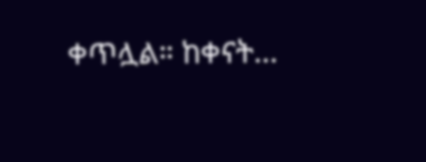ቀጥሏል። ከቀናት...